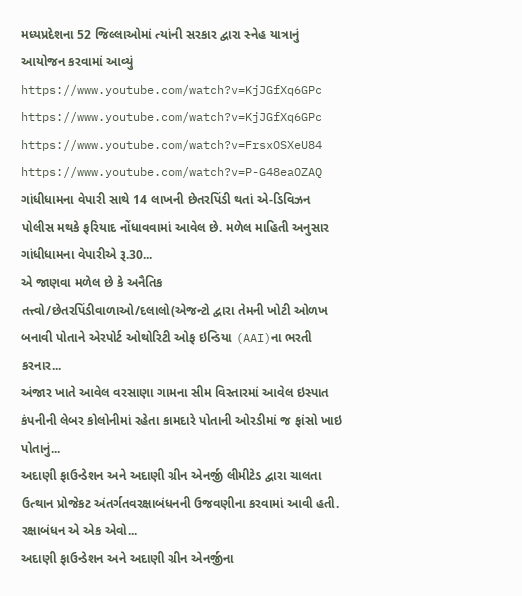મધ્યપ્રદેશના 52 જિલ્લાઓમાં ત્યાંની સરકાર દ્વારા સ્નેહ યાત્રાનું આયોજન કરવામાં આવ્યું
https://www.youtube.com/watch?v=KjJGfXq6GPc
https://www.youtube.com/watch?v=KjJGfXq6GPc
https://www.youtube.com/watch?v=FrsxOSXeU84
https://www.youtube.com/watch?v=P-G48eaOZAQ
ગાંધીધામના વેપારી સાથે 14 લાખની છેતરપિંડી થતાં એ-ડિવિઝન પોલીસ મથકે ફરિયાદ નોંધાવવામાં આવેલ છે. મળેલ માહિતી અનુસાર ગાંધીધામના વેપારીએ રૂ.30...
એ જાણવા મળેલ છે કે અનૈતિક તત્ત્વો/છેતરપિંડીવાળાઓ/દલાલો(એજન્ટો દ્વારા તેમની ખોટી ઓળખ બનાવી પોતાને એરપોર્ટ ઓથોરિટી ઓફ ઇન્ડિયા (AAI)ના ભરતી કરનાર...
અંજાર ખાતે આવેલ વરસાણા ગામના સીમ વિસ્તારમાં આવેલ ઇસ્પાત કંપનીની લેબર કોલોનીમાં રહેતા કામદારે પોતાની ઓરડીમાં જ ફાંસો ખાઇ પોતાનું...
અદાણી ફાઉન્ડેશન અને અદાણી ગ્રીન એનર્જી લીમીટેડ દ્વારા ચાલતા ઉત્થાન પ્રોજેકટ અંતર્ગતવરક્ષાબંધનની ઉજવણીના કરવામાં આવી હતી. રક્ષાબંધન એ એક એવો...
અદાણી ફાઉન્ડેશન અને અદાણી ગ્રીન એનર્જીના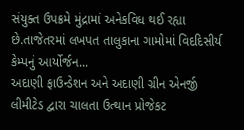સંયુક્ત ઉપક્રમે મુંદ્રામાં અનેકવિધ થઈ રહ્યા છે.તાજેતરમાં લખપત તાલુકાના ગામોમાં વિદદિસીર્ય કેમ્પનું આર્યોર્જન...
અદાણી ફાઉન્ડેશન અને અદાણી ગ્રીન એનર્જી લીમીટેડ દ્વારા ચાલતા ઉત્થાન પ્રોજેકટ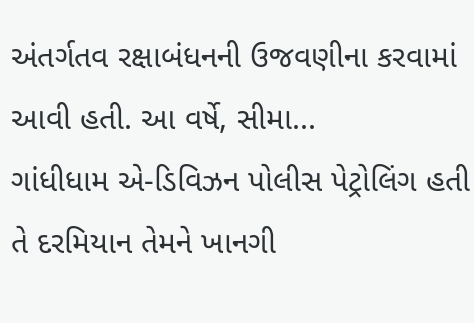અંતર્ગતવ રક્ષાબંધનની ઉજવણીના કરવામાં આવી હતી. આ વર્ષે, સીમા...
ગાંધીધામ એ-ડિવિઝન પોલીસ પેટ્રોલિંગ હતી તે દરમિયાન તેમને ખાનગી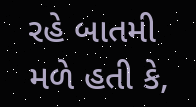રહે બાતમી મળે હતી કે,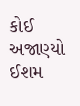કોઈ અજાણ્યો ઈશમ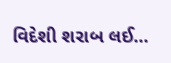વિદેશી શરાબ લઈ...